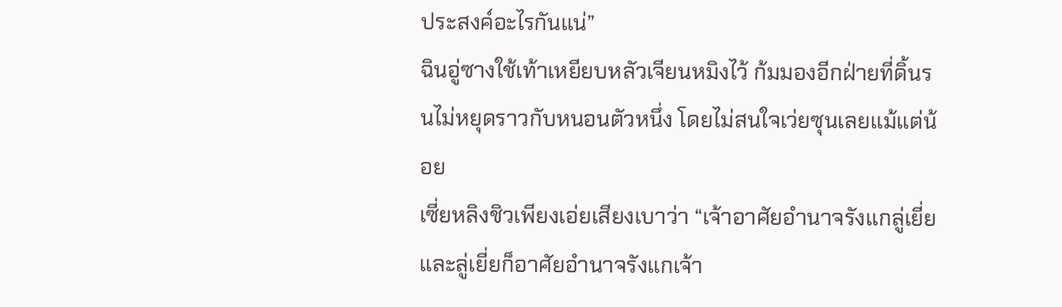ประสงค์อะไรกันแน่”
ฉินอู่ซางใช้เท้าเหยียบหลัวเจียนหมิงไว้ ก้มมองอีกฝ่ายที่ดิ้นรนไม่หยุดราวกับหนอนตัวหนึ่ง โดยไม่สนใจเว่ยซุนเลยแม้แต่น้อย
เซี่ยหลิงชิวเพียงเอ่ยเสียงเบาว่า “เจ้าอาศัยอำนาจรังแกลู่เยี่ย และลู่เยี่ยก็อาศัยอำนาจรังแกเจ้า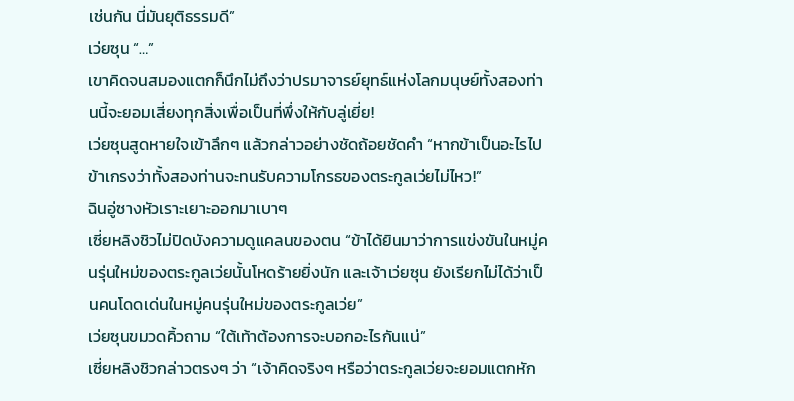เช่นกัน นี่มันยุติธรรมดี”
เว่ยซุน “…”
เขาคิดจนสมองแตกก็นึกไม่ถึงว่าปรมาจารย์ยุทธ์แห่งโลกมนุษย์ทั้งสองท่านนี้จะยอมเสี่ยงทุกสิ่งเพื่อเป็นที่พึ่งให้กับลู่เยี่ย!
เว่ยซุนสูดหายใจเข้าลึกๆ แล้วกล่าวอย่างชัดถ้อยชัดคำ “หากข้าเป็นอะไรไป ข้าเกรงว่าทั้งสองท่านจะทนรับความโกรธของตระกูลเว่ยไม่ไหว!”
ฉินอู่ซางหัวเราะเยาะออกมาเบาๆ
เซี่ยหลิงชิวไม่ปิดบังความดูแคลนของตน “ข้าได้ยินมาว่าการแข่งขันในหมู่คนรุ่นใหม่ของตระกูลเว่ยนั้นโหดร้ายยิ่งนัก และเจ้าเว่ยซุน ยังเรียกไม่ได้ว่าเป็นคนโดดเด่นในหมู่คนรุ่นใหม่ของตระกูลเว่ย”
เว่ยซุนขมวดคิ้วถาม “ใต้เท้าต้องการจะบอกอะไรกันแน่”
เซี่ยหลิงชิวกล่าวตรงๆ ว่า “เจ้าคิดจริงๆ หรือว่าตระกูลเว่ยจะยอมแตกหัก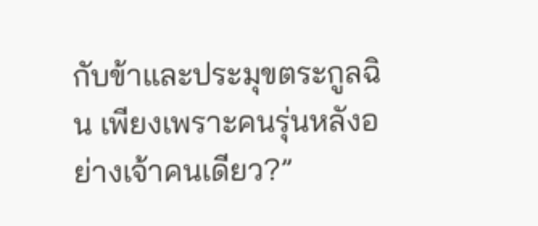กับข้าและประมุขตระกูลฉิน เพียงเพราะคนรุ่นหลังอย่างเจ้าคนเดียว?”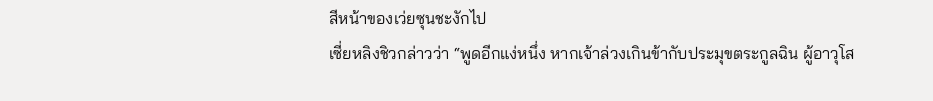สีหน้าของเว่ยซุนชะงักไป
เซี่ยหลิงชิวกล่าวว่า “พูดอีกแง่หนึ่ง หากเจ้าล่วงเกินข้ากับประมุขตระกูลฉิน ผู้อาวุโส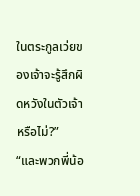ในตระกูลเว่ยของเจ้าจะรู้สึกผิดหวังในตัวเจ้าหรือไม่?”
“และพวกพี่น้อ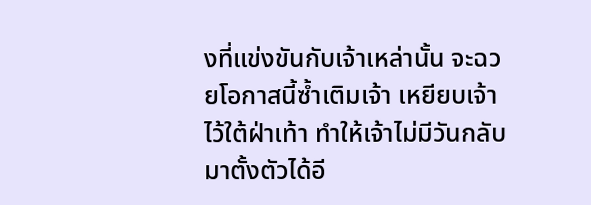งที่แข่งขันกับเจ้าเหล่านั้น จะฉวยโอกาสนี้ซ้ำเติมเจ้า เหยียบเจ้าไว้ใต้ฝ่าเท้า ทำให้เจ้าไม่มีวันกลับมาตั้งตัวได้อี